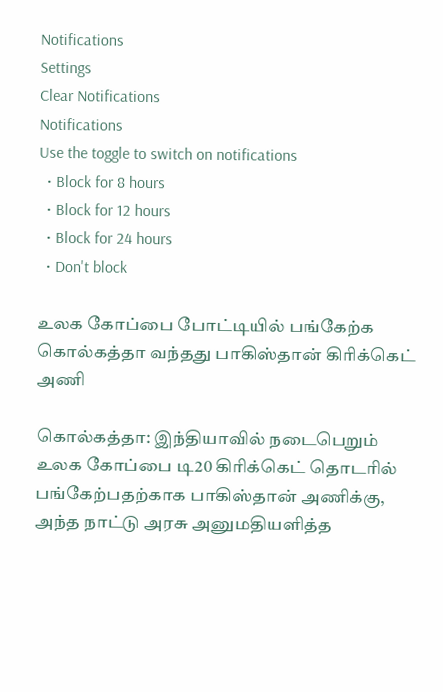Notifications
Settings
Clear Notifications
Notifications
Use the toggle to switch on notifications
  • Block for 8 hours
  • Block for 12 hours
  • Block for 24 hours
  • Don't block

உலக கோப்பை போட்டியில் பங்கேற்க கொல்கத்தா வந்தது பாகிஸ்தான் கிரிக்கெட் அணி

கொல்கத்தா: இந்தியாவில் நடைபெறும் உலக கோப்பை டி20 கிரிக்கெட் தொடரில் பங்கேற்பதற்காக பாகிஸ்தான் அணிக்கு, அந்த நாட்டு அரசு அனுமதியளித்த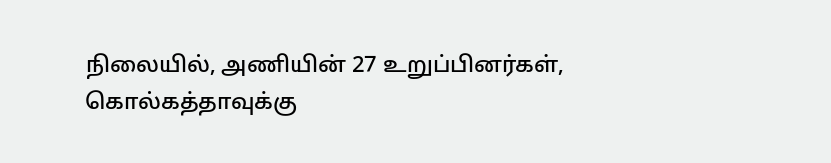நிலையில், அணியின் 27 உறுப்பினர்கள், கொல்கத்தாவுக்கு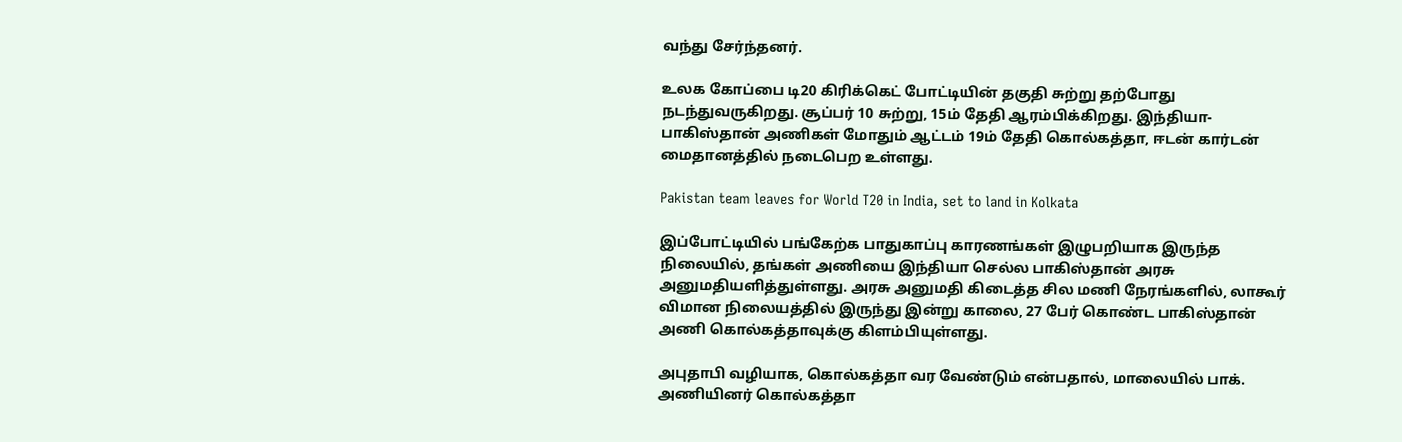வந்து சேர்ந்தனர்.

உலக கோப்பை டி20 கிரிக்கெட் போட்டியின் தகுதி சுற்று தற்போது நடந்துவருகிறது. சூப்பர் 10 சுற்று, 15ம் தேதி ஆரம்பிக்கிறது. இந்தியா-பாகிஸ்தான் அணிகள் மோதும் ஆட்டம் 19ம் தேதி கொல்கத்தா, ஈடன் கார்டன் மைதானத்தில் நடைபெற உள்ளது.

Pakistan team leaves for World T20 in India, set to land in Kolkata

இப்போட்டியில் பங்கேற்க பாதுகாப்பு காரணங்கள் இழுபறியாக இருந்த நிலையில், தங்கள் அணியை இந்தியா செல்ல பாகிஸ்தான் அரசு அனுமதியளித்துள்ளது. அரசு அனுமதி கிடைத்த சில மணி நேரங்களில், லாகூர் விமான நிலையத்தில் இருந்து இன்று காலை, 27 பேர் கொண்ட பாகிஸ்தான் அணி கொல்கத்தாவுக்கு கிளம்பியுள்ளது.

அபுதாபி வழியாக, கொல்கத்தா வர வேண்டும் என்பதால், மாலையில் பாக். அணியினர் கொல்கத்தா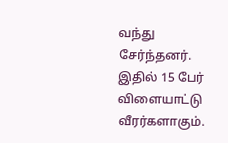வந்து சேர்ந்தனர். இதில் 15 பேர் விளையாட்டு வீரர்களாகும்.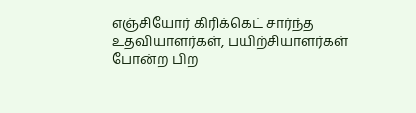எஞ்சியோர் கிரிக்கெட் சார்ந்த உதவியாளர்கள், பயிற்சியாளர்கள் போன்ற பிற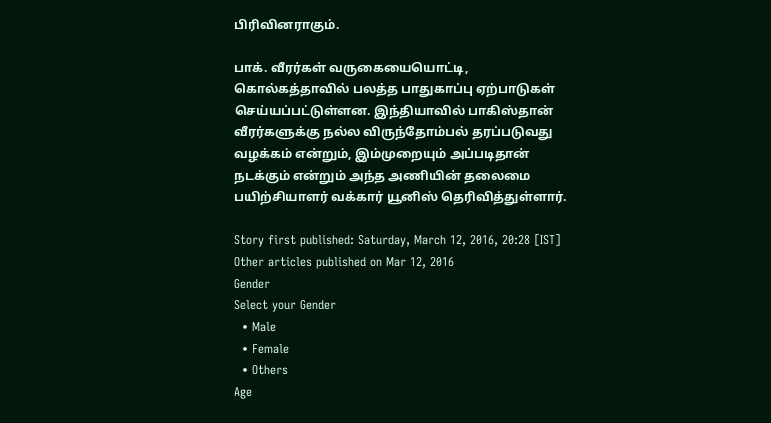பிரிவினராகும்.

பாக். வீரர்கள் வருகையையொட்டி, கொல்கத்தாவில் பலத்த பாதுகாப்பு ஏற்பாடுகள் செய்யப்பட்டுள்ளன. இந்தியாவில் பாகிஸ்தான் வீரர்களுக்கு நல்ல விருந்தோம்பல் தரப்படுவது வழக்கம் என்றும், இம்முறையும் அப்படிதான் நடக்கும் என்றும் அந்த அணியின் தலைமை பயிற்சியாளர் வக்கார் யூனிஸ் தெரிவித்துள்ளார்.

Story first published: Saturday, March 12, 2016, 20:28 [IST]
Other articles published on Mar 12, 2016
Gender
Select your Gender
  • Male
  • Female
  • Others
Age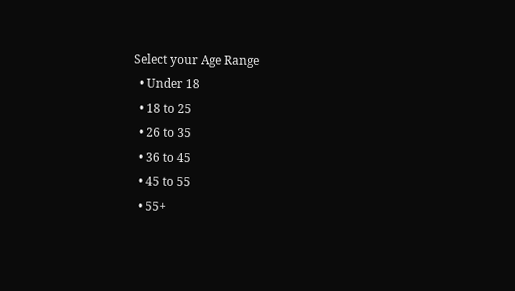Select your Age Range
  • Under 18
  • 18 to 25
  • 26 to 35
  • 36 to 45
  • 45 to 55
  • 55+